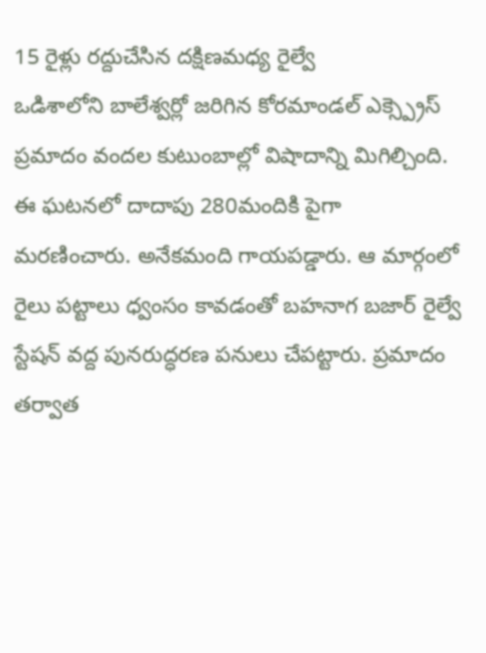15 రైళ్లు రద్దుచేసిన దక్షిణమధ్య రైల్వే
ఒడిశాలోని బాలేశ్వర్లో జరిగిన కోరమాండల్ ఎక్స్ప్రెస్ ప్రమాదం వందల కుటుంబాల్లో విషాదాన్ని మిగిల్చింది. ఈ ఘటనలో దాదాపు 280మందికి పైగా మరణించారు. అనేకమంది గాయపడ్డారు. ఆ మార్గంలో రైలు పట్టాలు ధ్వంసం కావడంతో బహనాగ బజార్ రైల్వే స్టేషన్ వద్ద పునరుద్ధరణ పనులు చేపట్టారు. ప్రమాదం తర్వాత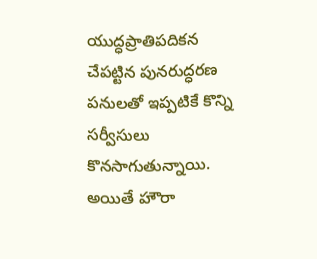యుద్ధప్రాతిపదికన చేపట్టిన పునరుద్ధరణ పనులతో ఇప్పటికే కొన్ని సర్వీసులు కొనసాగుతున్నాయి. అయితే హౌరా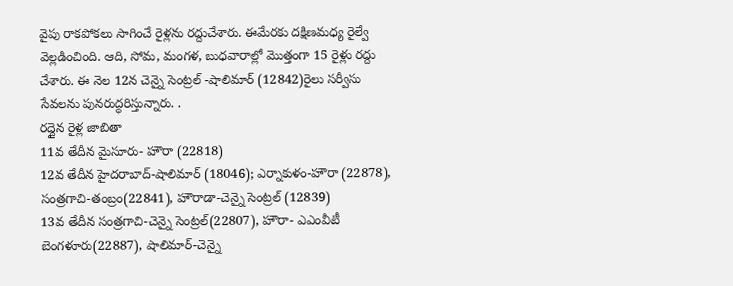వైపు రాకపోకలు సాగించే రైళ్లను రద్దుచేశారు. ఈమేరకు దక్షిణమధ్య రైల్వే వెల్లడించింది. ఆది, సోమ, మంగళ, బుధవారాల్లో మొత్తంగా 15 రైళ్లు రద్దు చేశారు. ఈ నెల 12న చెన్నై సెంట్రల్ -షాలిమార్ (12842)రైలు సర్వీసు సేవలను పునరుద్ధరిస్తున్నారు. .
రద్దైన రైళ్ల జాబితా
11వ తేదీన మైసూరు- హౌరా (22818)
12వ తేదీన హైదరాబాద్-షాలిమార్ (18046); ఎర్నాకుళం-హౌరా (22878), సంత్రగాచి-తంబ్రం(22841), హౌరాడా-చెన్నై సెంట్రల్ (12839)
13వ తేదీన సంత్రగాచి-చెన్నై సెంట్రల్(22807), హౌరా- ఎఎంవీటీ బెంగళూరు(22887), షాలిమార్-చెన్నై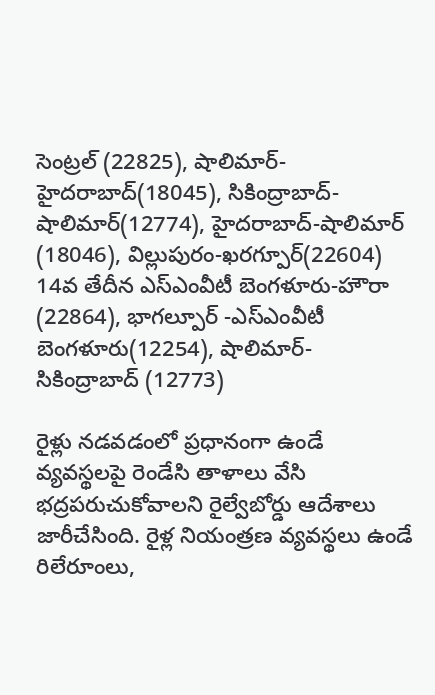సెంట్రల్ (22825), షాలిమార్-హైదరాబాద్(18045), సికింద్రాబాద్-షాలిమార్(12774), హైదరాబాద్-షాలిమార్ (18046), విల్లుపురం-ఖరగ్పూర్(22604)
14వ తేదీన ఎస్ఎంవీటీ బెంగళూరు-హౌరా (22864), భాగల్పూర్ -ఎస్ఎంవీటీ బెంగళూరు(12254), షాలిమార్-సికింద్రాబాద్ (12773)

రైళ్లు నడవడంలో ప్రధానంగా ఉండే వ్యవస్థలపై రెండేసి తాళాలు వేసి భద్రపరుచుకోవాలని రైల్వేబోర్డు ఆదేశాలు జారీచేసింది. రైళ్ల నియంత్రణ వ్యవస్థలు ఉండే రిలేరూంలు,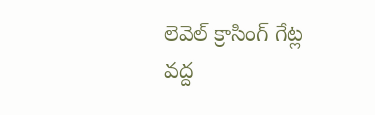లెవెల్ క్రాసింగ్ గేట్ల వద్ద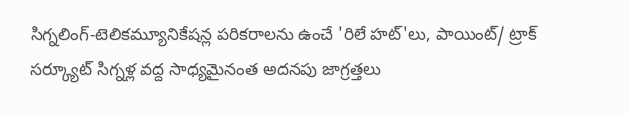సిగ్నలింగ్-టెలికమ్యూనికేషన్ల పరికరాలను ఉంచే 'రిలే హట్'లు, పాయింట్/ ట్రాక్ సర్క్యూట్ సిగ్నళ్ల వద్ద సాధ్యమైనంత అదనపు జాగ్రత్తలు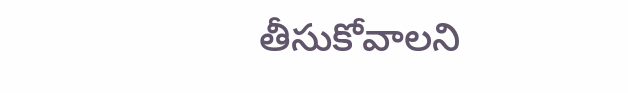తీసుకోవాలని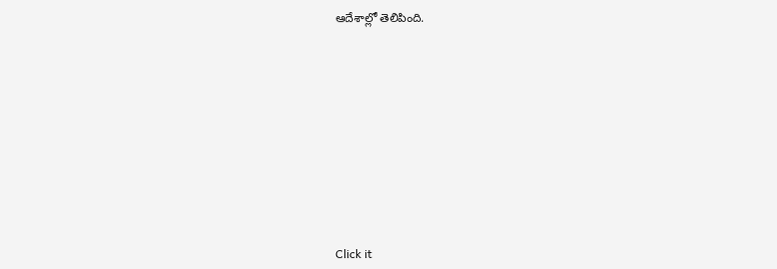ఆదేశాల్లో తెలిపింది.












Click it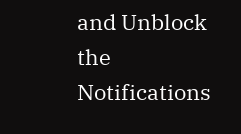and Unblock the Notifications